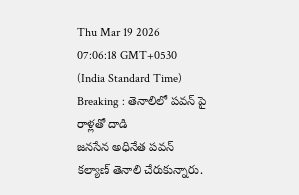Thu Mar 19 2026 07:06:18 GMT+0530 (India Standard Time)
Breaking : తెనాలిలో పవన్ పై రాళ్లతో దాడి
జనసేన అధినేత పవన్ కల్యాణ్ తెనాలి చేరుకున్నారు.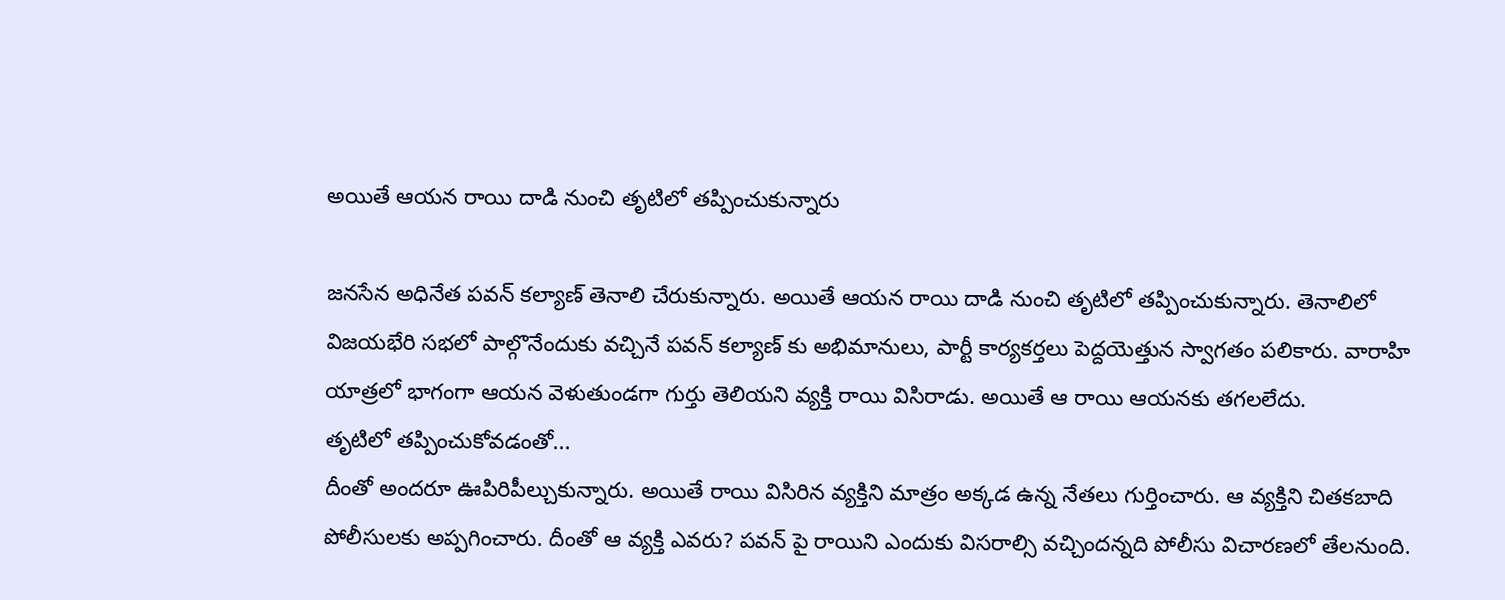అయితే ఆయన రాయి దాడి నుంచి తృటిలో తప్పించుకున్నారు

జనసేన అధినేత పవన్ కల్యాణ్ తెనాలి చేరుకున్నారు. అయితే ఆయన రాయి దాడి నుంచి తృటిలో తప్పించుకున్నారు. తెనాలిలో విజయభేరి సభలో పాల్గొనేందుకు వచ్చినే పవన్ కల్యాణ్ కు అభిమానులు, పార్టీ కార్యకర్తలు పెద్దయెత్తున స్వాగతం పలికారు. వారాహి యాత్రలో భాగంగా ఆయన వెళుతుండగా గుర్తు తెలియని వ్యక్తి రాయి విసిరాడు. అయితే ఆ రాయి ఆయనకు తగలలేదు.
తృటిలో తప్పించుకోవడంతో...
దీంతో అందరూ ఊపిరిపీల్చుకున్నారు. అయితే రాయి విసిరిన వ్యక్తిని మాత్రం అక్కడ ఉన్న నేతలు గుర్తించారు. ఆ వ్యక్తిని చితకబాది పోలీసులకు అప్పగించారు. దీంతో ఆ వ్యక్తి ఎవరు? పవన్ పై రాయిని ఎందుకు విసరాల్సి వచ్చిందన్నది పోలీసు విచారణలో తేలనుంది.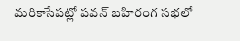మరికాసేపట్లో పవన్ బహిరంగ సభలో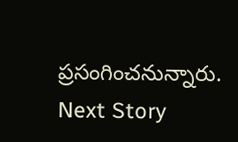ప్రసంగించనున్నారు.
Next Story